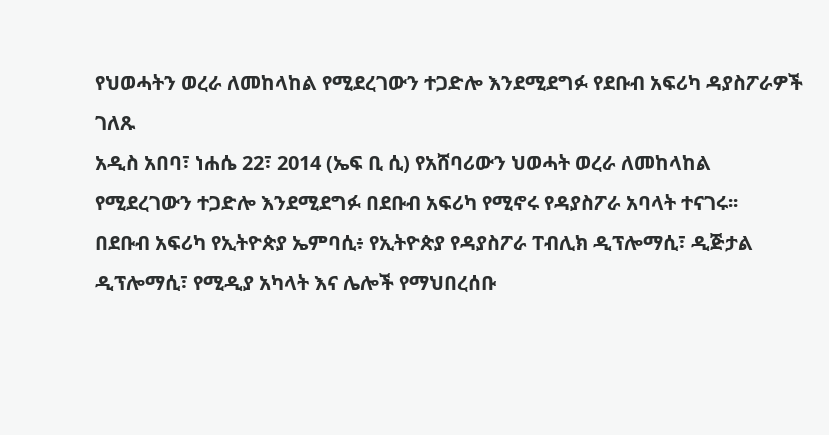የህወሓትን ወረራ ለመከላከል የሚደረገውን ተጋድሎ እንደሚደግፉ የደቡብ አፍሪካ ዳያስፖራዎች ገለጹ
አዲስ አበባ፣ ነሐሴ 22፣ 2014 (ኤፍ ቢ ሲ) የአሸባሪውን ህወሓት ወረራ ለመከላከል የሚደረገውን ተጋድሎ እንደሚደግፉ በደቡብ አፍሪካ የሚኖሩ የዳያስፖራ አባላት ተናገሩ፡፡
በደቡብ አፍሪካ የኢትዮጵያ ኤምባሲ፥ የኢትዮጵያ የዳያስፖራ ፐብሊክ ዲፕሎማሲ፣ ዲጅታል ዲፕሎማሲ፣ የሚዲያ አካላት እና ሌሎች የማህበረሰቡ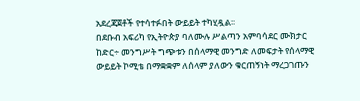አደረጃጀቶች የተሳተፉበት ውይይት ተካሂዷል፡፡
በደቡብ አፍሪካ የኢትዮጵያ ባለሙሉ ሥልጣን አምባሳደር ሙክታር ከድር÷ መንግሥት ግጭቱን በሰላማዊ መንግድ ለመፍታት የሰላማዊ ውይይት ኮሚቴ በማቋቋም ለሰላም ያለውን ቁርጠኝነት ማረጋገጡን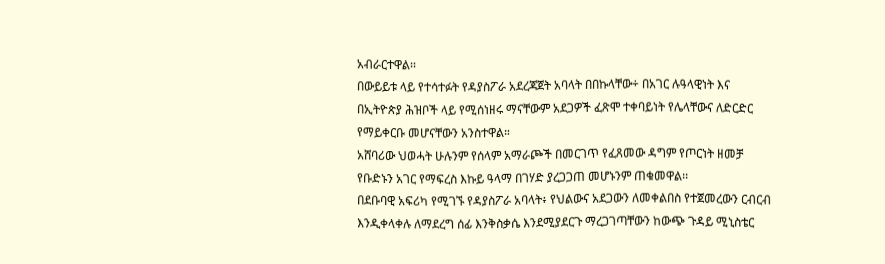አብራርተዋል፡፡
በውይይቱ ላይ የተሳተፉት የዳያስፖራ አደረጃጀት አባላት በበኩላቸው÷ በአገር ሉዓላዊነት እና በኢትዮጵያ ሕዝቦች ላይ የሚሰነዘሩ ማናቸውም አደጋዎች ፈጽሞ ተቀባይነት የሌላቸውና ለድርድር የማይቀርቡ መሆናቸውን አንስተዋል።
አሸባሪው ህወሓት ሁሉንም የሰላም አማራጮች በመርገጥ የፈጸመው ዳግም የጦርነት ዘመቻ የቡድኑን አገር የማፍረስ እኩይ ዓላማ በገሃድ ያረጋጋጠ መሆኑንም ጠቁመዋል፡፡
በደቡባዊ አፍሪካ የሚገኙ የዳያስፖራ አባላት፥ የህልውና አደጋውን ለመቀልበስ የተጀመረውን ርብርብ እንዲቀላቀሉ ለማደረግ ሰፊ እንቅስቃሴ እንደሚያደርጉ ማረጋገጣቸውን ከውጭ ጉዳይ ሚኒስቴር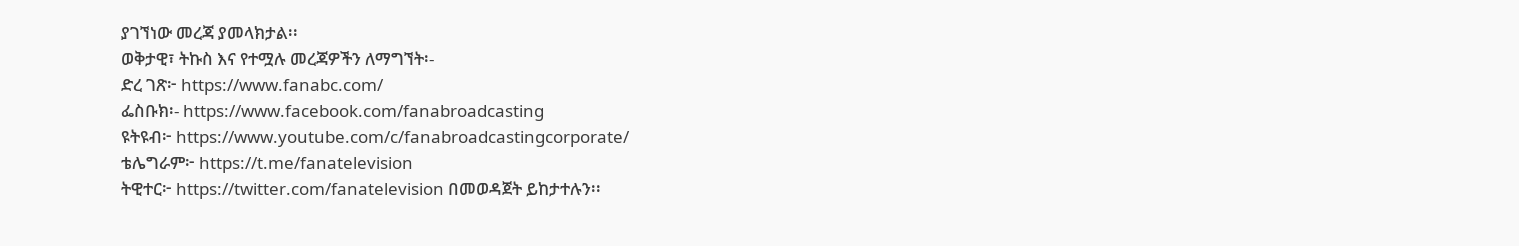ያገኘነው መረጃ ያመላክታል፡፡
ወቅታዊ፣ ትኩስ እና የተሟሉ መረጃዎችን ለማግኘት፡-
ድረ ገጽ፦ https://www.fanabc.com/
ፌስቡክ፡- https://www.facebook.com/fanabroadcasting
ዩትዩብ፦ https://www.youtube.com/c/fanabroadcastingcorporate/
ቴሌግራም፦ https://t.me/fanatelevision
ትዊተር፦ https://twitter.com/fanatelevision በመወዳጀት ይከታተሉን፡፡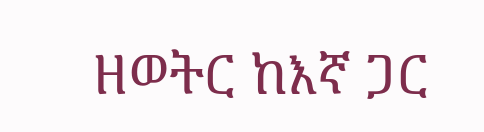ዘወትር ከእኛ ጋር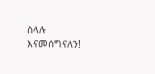ስላሉ እናመሰግናለን!